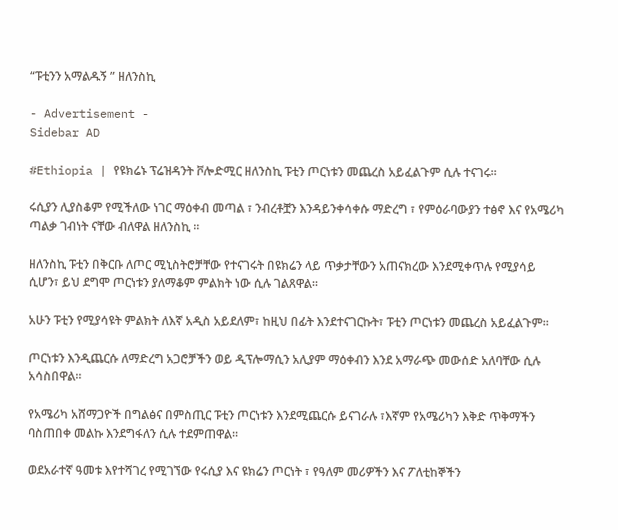“ፑቲንን አማልዱኝ ” ዘለንስኪ

- Advertisement -
Sidebar AD

#Ethiopia | የዩክሬኑ ፕሬዝዳንት ቮሎድሚር ዘለንስኪ ፑቲን ጦርነቱን መጨረስ አይፈልጉም ሲሉ ተናገሩ።

ሩሲያን ሊያስቆም የሚችለው ነገር ማዕቀብ መጣል ፣ ንብረቶቿን እንዳይንቀሳቀሱ ማድረግ ፣ የምዕራባውያን ተፅኖ እና የአሜሪካ ጣልቃ ገብነት ናቸው ብለዋል ዘለንስኪ ።

ዘለንስኪ ፑቲን በቅርቡ ለጦር ሚኒስትሮቻቸው የተናገሩት በዩክሬን ላይ ጥቃታቸውን አጠናክረው እንደሚቀጥሉ የሚያሳይ ሲሆን፣ ይህ ደግሞ ጦርነቱን ያለማቆም ምልክት ነው ሲሉ ገልጸዋል።

አሁን ፑቲን የሚያሳዩት ምልክት ለእኛ አዲስ አይደለም፣ ከዚህ በፊት እንደተናገርኩት፣ ፑቲን ጦርነቱን መጨረስ አይፈልጉም።

ጦርነቱን እንዲጨርሱ ለማድረግ አጋሮቻችን ወይ ዲፕሎማሲን አሊያም ማዕቀብን እንደ አማራጭ መውሰድ አለባቸው ሲሉ አሳስበዋል።

የአሜሪካ አሸማጋዮች በግልፅና በምስጢር ፑቲን ጦርነቱን እንደሚጨርሱ ይናገራሉ ፣እኛም የአሜሪካን እቅድ ጥቅማችን ባስጠበቀ መልኩ እንደግፋለን ሲሉ ተደምጠዋል።

ወደአራተኛ ዓመቱ እየተሻገረ የሚገኘው የሩሲያ እና ዩክሬን ጦርነት ፣ የዓለም መሪዎችን እና ፖለቲከኞችን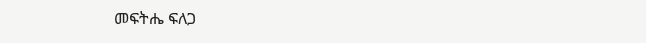መፍትሔ ፍለጋ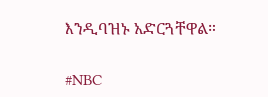እንዲባዝኑ አድርጓቸዋል።

#NBC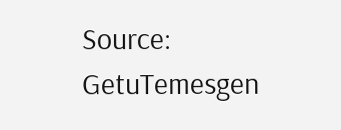Source: GetuTemesgen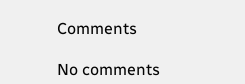Comments

No comments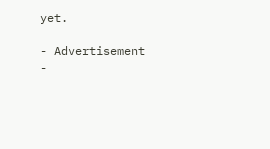yet.

- Advertisement -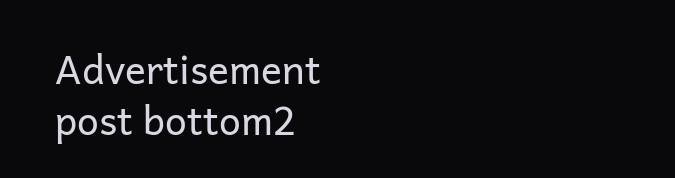Advertisement post bottom2